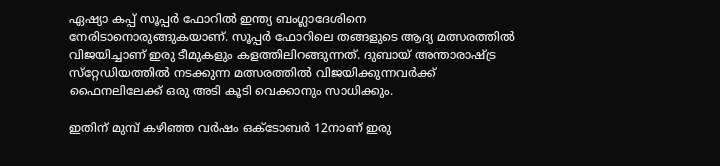ഏഷ്യാ കപ്പ് സൂപ്പര്‍ ഫോറില്‍ ഇന്ത്യ ബംഗ്ലാദേശിനെ നേരിടാനൊരുങ്ങുകയാണ്. സൂപ്പര്‍ ഫോറിലെ തങ്ങളുടെ ആദ്യ മത്സരത്തില്‍ വിജയിച്ചാണ് ഇരു ടീമുകളും കളത്തിലിറങ്ങുന്നത്. ദുബായ് അന്താരാഷ്ട്ര സ്‌റ്റേഡിയത്തില്‍ നടക്കുന്ന മത്സരത്തില്‍ വിജയിക്കുന്നവര്‍ക്ക് ഫൈനലിലേക്ക് ഒരു അടി കൂടി വെക്കാനും സാധിക്കും.

ഇതിന് മുമ്പ് കഴിഞ്ഞ വര്‍ഷം ഒക്ടോബര്‍ 12നാണ് ഇരു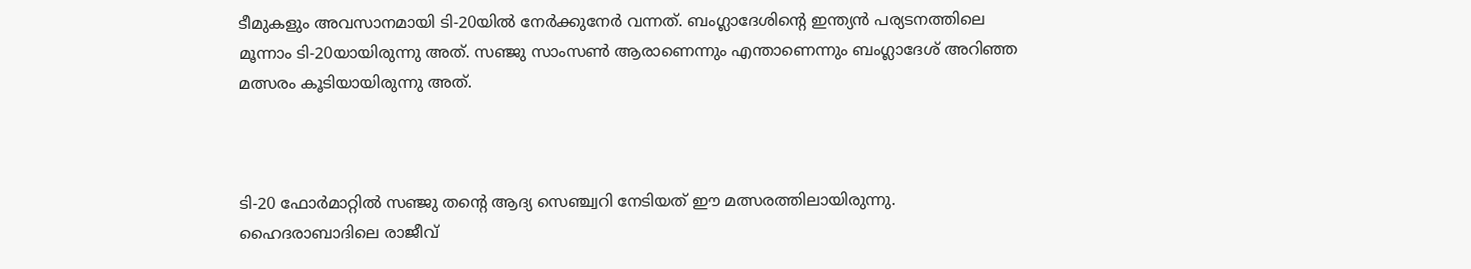ടീമുകളും അവസാനമായി ടി-20യില്‍ നേര്‍ക്കുനേര്‍ വന്നത്. ബംഗ്ലാദേശിന്റെ ഇന്ത്യന്‍ പര്യടനത്തിലെ മൂന്നാം ടി-20യായിരുന്നു അത്. സഞ്ജു സാംസണ്‍ ആരാണെന്നും എന്താണെന്നും ബംഗ്ലാദേശ് അറിഞ്ഞ മത്സരം കൂടിയായിരുന്നു അത്.



ടി-20 ഫോര്‍മാറ്റില്‍ സഞ്ജു തന്റെ ആദ്യ സെഞ്ച്വറി നേടിയത് ഈ മത്സരത്തിലായിരുന്നു. ഹൈദരാബാദിലെ രാജീവ്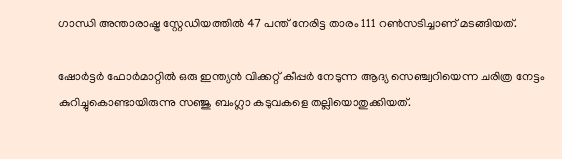ഗാന്ധി അന്താരാഷ്ട്ര സ്റ്റേഡിയത്തില്‍ 47 പന്ത് നേരിട്ട താരം 111 റണ്‍സടിച്ചാണ് മടങ്ങിയത്.

ഷോര്‍ട്ടര്‍ ഫോര്‍മാറ്റില്‍ ഒരു ഇന്ത്യന്‍ വിക്കറ്റ് കീപ്പര്‍ നേടുന്ന ആദ്യ സെഞ്ച്വറിയെന്ന ചരിത്ര നേട്ടം കുറിച്ചുകൊണ്ടായിരുന്നു സഞ്ജു ബംഗ്ലാ കടുവകളെ തല്ലിയൊതുക്കിയത്.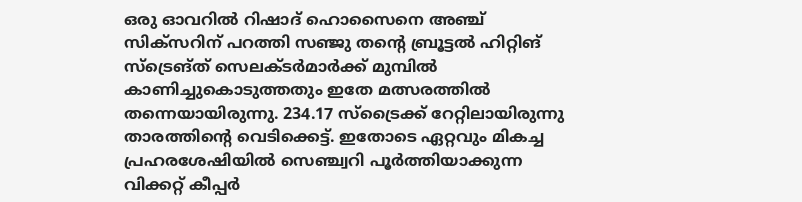ഒരു ഓവറില്‍ റിഷാദ് ഹൊസൈനെ അഞ്ച് സിക്‌സറിന് പറത്തി സഞ്ജു തന്റെ ബ്രൂട്ടല്‍ ഹിറ്റിങ് സ്‌ട്രെങ്ത് സെലക്ടര്‍മാര്‍ക്ക് മുമ്പില്‍ കാണിച്ചുകൊടുത്തതും ഇതേ മത്സരത്തില്‍ തന്നെയായിരുന്നു. 234.17 സ്‌ട്രൈക്ക് റേറ്റിലായിരുന്നു താരത്തിന്റെ വെടിക്കെട്ട്. ഇതോടെ ഏറ്റവും മികച്ച പ്രഹരശേഷിയില്‍ സെഞ്ച്വറി പൂര്‍ത്തിയാക്കുന്ന വിക്കറ്റ് കീപ്പര്‍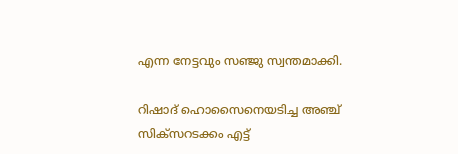എന്ന നേട്ടവും സഞ്ജു സ്വന്തമാക്കി.

റിഷാദ് ഹൊസൈനെയടിച്ച അഞ്ച് സിക്‌സറടക്കം എട്ട്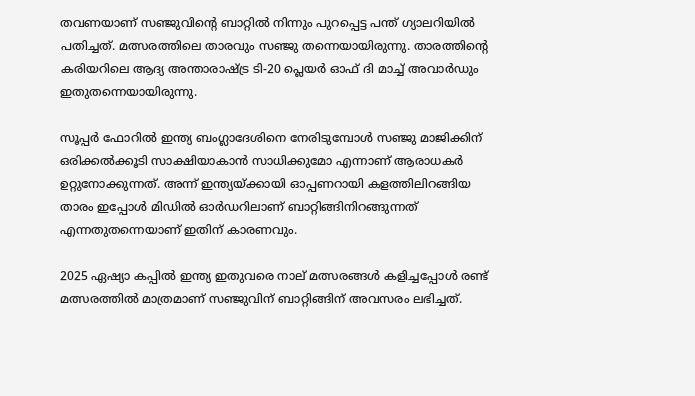തവണയാണ് സഞ്ജുവിന്റെ ബാറ്റില്‍ നിന്നും പുറപ്പെട്ട പന്ത് ഗ്യാലറിയില്‍ പതിച്ചത്. മത്സരത്തിലെ താരവും സഞ്ജു തന്നെയായിരുന്നു. താരത്തിന്റെ കരിയറിലെ ആദ്യ അന്താരാഷ്ട്ര ടി-20 പ്ലെയര്‍ ഓഫ് ദി മാച്ച് അവാര്‍ഡും ഇതുതന്നെയായിരുന്നു.

സൂപ്പര്‍ ഫോറില്‍ ഇന്ത്യ ബംഗ്ലാദേശിനെ നേരിടുമ്പോള്‍ സഞ്ജു മാജിക്കിന് ഒരിക്കല്‍ക്കൂടി സാക്ഷിയാകാന്‍ സാധിക്കുമോ എന്നാണ് ആരാധകര്‍ ഉറ്റുനോക്കുന്നത്. അന്ന് ഇന്ത്യയ്ക്കായി ഓപ്പണറായി കളത്തിലിറങ്ങിയ താരം ഇപ്പോള്‍ മിഡില്‍ ഓര്‍ഡറിലാണ് ബാറ്റിങ്ങിനിറങ്ങുന്നത് എന്നതുതന്നെയാണ് ഇതിന് കാരണവും.

2025 ഏഷ്യാ കപ്പില്‍ ഇന്ത്യ ഇതുവരെ നാല് മത്സരങ്ങള്‍ കളിച്ചപ്പോള്‍ രണ്ട് മത്സരത്തില്‍ മാത്രമാണ് സഞ്ജുവിന് ബാറ്റിങ്ങിന് അവസരം ലഭിച്ചത്.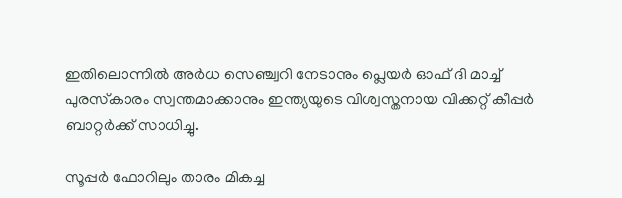ഇതിലൊന്നില്‍ അര്‍ധ സെഞ്ച്വറി നേടാനും പ്ലെയര്‍ ഓഫ് ദി മാച്ച് പുരസ്‌കാരം സ്വന്തമാക്കാനും ഇന്ത്യയുടെ വിശ്വസ്തനായ വിക്കറ്റ് കീപ്പര്‍ ബാറ്റര്‍ക്ക് സാധിച്ചു.

സൂപ്പര്‍ ഫോറിലും താരം മികച്ച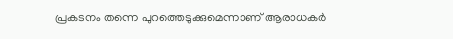പ്രകടനം തന്നെ പുറത്തെടുക്കുമെന്നാണ് ആരാധകര്‍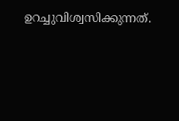ഉറച്ചുവിശ്വസിക്കുന്നത്.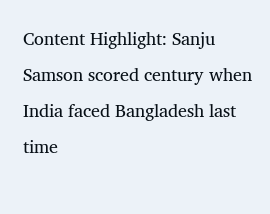Content Highlight: Sanju Samson scored century when India faced Bangladesh last time